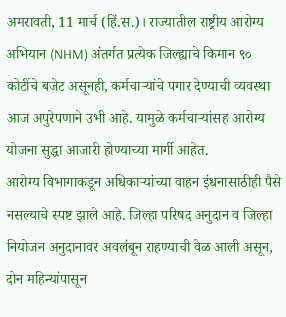अमरावती, 11 मार्च (हिं.स.)। राज्यातील राष्ट्रीय आरोग्य अभियान (NHM) अंतर्गत प्रत्येक जिल्ह्याचे किमान ९० कोटींचे बजेट असूनही, कर्मचाऱ्यांचे पगार देण्याची व्यवस्था आज अपुरेपणाने उभी आहे. यामुळे कर्मचाऱ्यांसह आरोग्य योजना सुद्धा आजारी होण्याच्या मार्गी आहेत.
आरोग्य विभागाकडून अधिकाऱ्यांच्या वाहन इंधनासाठीही पैसे नसल्याचे स्पष्ट झाले आहे. जिल्हा परिषद अनुदान व जिल्हा नियोजन अनुदानावर अवलंबून राहण्याची वेळ आली असून, दोन महिन्यांपासून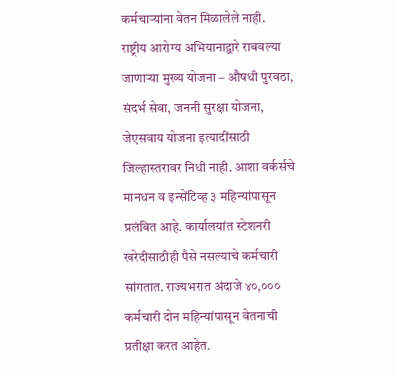कर्मचाऱ्यांना वेतन मिळालेले नाही.
राष्ट्रीय आरोग्य अभियानाद्वारे राबवल्या जाणाऱ्या मुख्य योजना – औषधी पुरवठा, संदर्भ सेवा, जननी सुरक्षा योजना, जेएसवाय योजना इत्यादींसाठी जिल्हास्तरावर निधी नाही. आशा वर्कर्सचे मानधन व इन्सेंटिव्ह ३ महिन्यांपासून प्रलंबित आहे. कार्यालयांत स्टेशनरी खरेदीसाठीही पैसे नसल्याचे कर्मचारी सांगतात. राज्यभरात अंदाजे ४०,००० कर्मचारी दोन महिन्यांपासून वेतनाची प्रतीक्षा करत आहेत.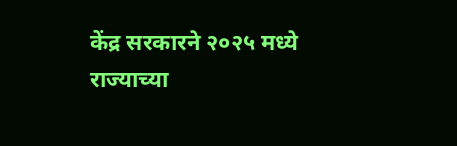केंद्र सरकारने २०२५ मध्ये राज्याच्या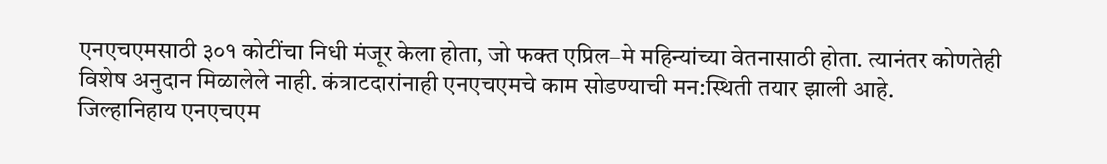एनएचएमसाठी ३०१ कोटींचा निधी मंजूर केला होता, जो फक्त एप्रिल–मे महिन्यांच्या वेतनासाठी होता. त्यानंतर कोणतेही विशेष अनुदान मिळालेले नाही. कंत्राटदारांनाही एनएचएमचे काम सोडण्याची मन:स्थिती तयार झाली आहे.
जिल्हानिहाय एनएचएम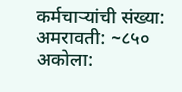कर्मचाऱ्यांची संख्या:
अमरावती: ~८५०
अकोला: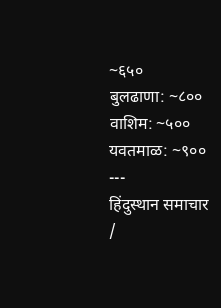~६५०
बुलढाणा: ~८००
वाशिम: ~५००
यवतमाळ: ~९००
---
हिंदुस्थान समाचार /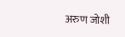अरुण जोशी